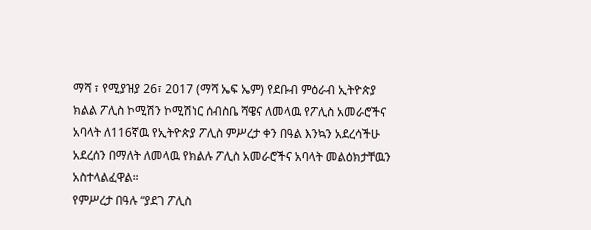ማሻ ፣ የሚያዝያ 26፣ 2017 (ማሻ ኤፍ ኤም) የደቡብ ምዕራብ ኢትዮጵያ ክልል ፖሊስ ኮሚሽን ኮሚሽነር ሰብስቤ ሻዌና ለመላዉ የፖሊስ አመራሮችና አባላት ለ116ኛዉ የኢትዮጵያ ፖሊስ ምሥረታ ቀን በዓል እንኳን አደረሳችሁ አደረሰን በማለት ለመላዉ የክልሉ ፖሊስ አመራሮችና አባላት መልዕክታቸዉን አስተላልፈዋል።
የምሥረታ በዓሉ “ያደገ ፖሊስ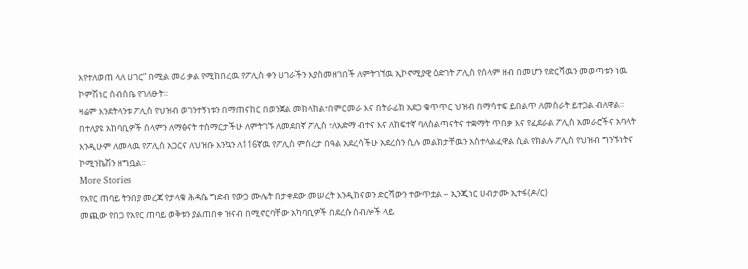እየተለወጠ ላለ ሀገር” በሚል መሪ ቃል የሚከበረዉ የፖሊስ ቀን ሀገራችን እያስመዘገበች ለምትገኘዉ ኢኮኖሚያዊ ዕድገት ፖሊስ የሰላም ዘብ በመሆን የድርሻዉን መወጣቱን ነዉ ኮምሽነር ሰብስቤ የገለፁት።
ዛሬም እንደትላንቱ ፖሊስ የህዝብ ወገንተኝነቱን በማጠናከር በወንጀል መከላከል፣በምርመራ እና በትራፊክ አደጋ ቁጥጥር ህዝብ በማሳተፍ ይበልጥ ለመስራት ይተጋል ብለዋል።
በተለያዩ አከባቢዎች ሰላምን ለማፅናት ተሰማርታችሁ ለምትገኙ ለመደበኛ ፖሊስ ፣ለአድማ ብተና እና ለከፍተኛ ባለስልጣናትና ተቋማት ጥበቃ እና የፈደራል ፖሊስ አመራሮችና አባላት እንዲሁም ለመላዉ የፖሊስ አጋርና ለህዝቡ እንኳን ለ116ኛዉ የፖሊስ ምስረታ በዓል አደረሳችሁ አደረሰን ሲሉ መልክታቸዉን አስተላልፈዋል ሲል የክልሉ ፖሊስ የህዝብ ግንኙነትና ኮሚንኬሽን ዘግቧል።
More Stories
የአየር ጠባይ ትንበያ መረጃ የታላቁ ሕዳሴ ግድብ የውኃ ሙሌት በታቀደው መሠረት እንዲከናወን ድርሻውን ተውጥቷል – ኢንጂነር ሀብታሙ ኢተፋ(ዶ/ር)
መጪው የበጋ የአየር ጠባይ ወቅቱን ያልጠበቀ ዝናብ በሚኖርባቸው አካባቢዎች በደረሱ ሰብሎች ላይ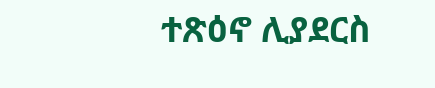ተጽዕኖ ሊያደርስ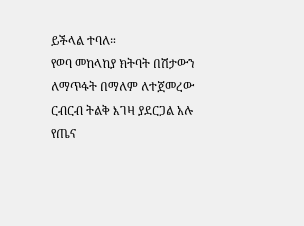ይችላል ተባለ።
የወባ መከላከያ ክትባት በሽታውን ለማጥፋት በማለም ለተጀመረው ርብርብ ትልቅ እገዛ ያደርጋል አሉ የጤና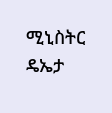ሚኒስትር ዴኤታ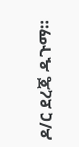ዶ/ር ደረጄ ዱጉማ።